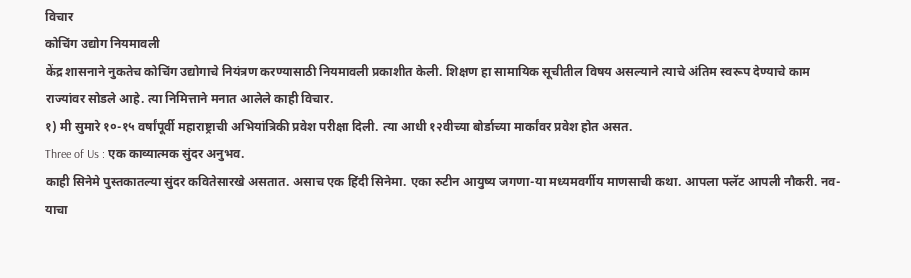विचार
कोचिंग उद्योग नियमावली
केंद्र शासनाने नुकतेच कोचिंग उद्योगाचे नियंत्रण करण्यासाठी नियमावली प्रकाशीत केली. शिक्षण हा सामायिक सूचीतील विषय असल्याने त्याचे अंतिम स्वरूप देण्याचे काम राज्यांवर सोडले आहे. त्या निमित्ताने मनात आलेले काही विचार.
१) मी सुमारे १०-१५ वर्षांपूर्वी महाराष्ट्राची अभियांत्रिकी प्रवेश परीक्षा दिली. त्या आधी १२वीच्या बोर्डाच्या मार्कांवर प्रवेश होत असत.
Three of Us : एक काव्यात्मक सुंदर अनुभव.
काही सिनेमे पुस्तकातल्या सुंदर कवितेसारखे असतात. असाच एक हिंदी सिनेमा. एका रुटीन आयुष्य जगणा-या मध्यमवर्गीय माणसाची कथा. आपला फ्लॅट आपली नौकरी. नव-याचा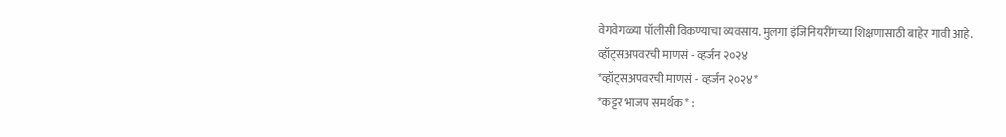वेगवेगळ्या पॉलीसी विकण्याचा व्यवसाय. मुलगा इंजिनियरींगच्या शिक्षणासाठी बाहेर गावी आहे.
व्हॉट्सअपवरची माणसं - व्हर्जन २०२४
*व्हॉट्सअपवरची माणसं - व्हर्जन २०२४*
*कट्टर भाजप समर्थक* :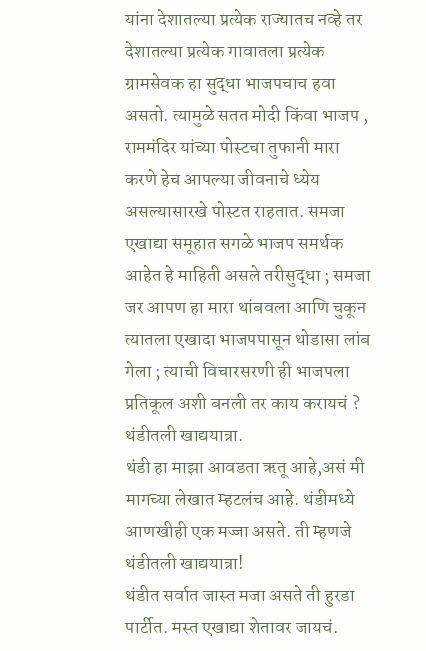यांना देशातल्या प्रत्येक राज्यातच नव्हे तर देशातल्या प्रत्येक गावातला प्रत्येक ग्रामसेवक हा सुद्धा भाजपचाच हवा असतो. त्यामुळे सतत मोदी किंवा भाजप , राममंदिर यांच्या पोस्टचा तुफानी मारा करणे हेच आपल्या जीवनाचे ध्येय असल्यासारखे पोस्टत राहतात. समजा एखाद्या समूहात सगळे भाजप समर्थक आहेत हे माहिती असले तरीसुद्धा ; समजा जर आपण हा मारा थांबवला आणि चुकून त्यातला एखादा भाजपपासून थोडासा लांब गेला ; त्याची विचारसरणी ही भाजपला प्रतिकूल अशी बनली तर काय करायचं ?
थंडीतली खाद्ययात्रा.
थंडी हा माझा आवडता ऋतू आहे,असं मी मागच्या लेखात म्हटलंच आहे. थंडीमध्ये आणखीही एक मज्जा असते. ती म्हणजे थंडीतली खाद्ययात्रा!
थंडीत सर्वात जास्त मजा असते ती हुरडा पार्टीत. मस्त एखाद्या शेतावर जायचं.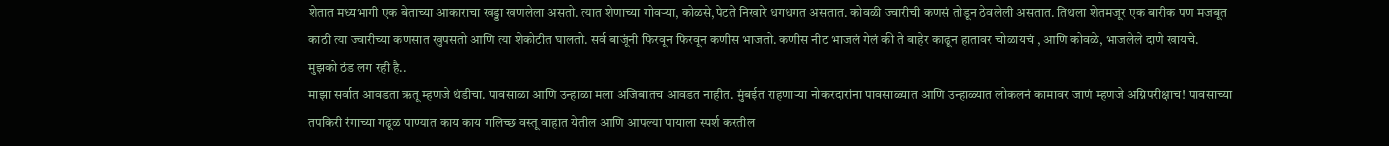शेतात मध्यभागी एक बेताच्या आकाराचा खड्डा खणलेला असतो. त्यात शेणाच्या गोवऱ्या, कोळसे,पेटते निखारे धगधगत असतात. कोवळी ज्वारीची कणसं तोडून ठेवलेली असतात. तिथला शेतमजूर एक बारीक पण मजबूत काठी त्या ज्वारीच्या कणसात खुपसतो आणि त्या शेकोटीत घालतो. सर्व बाजूंनी फिरवून फिरवून कणीस भाजतो. कणीस नीट भाजलं गेलं की ते बाहेर काढून हातावर चोळायचं , आणि कोवळे, भाजलेले दाणे खायचे.
मुझको ठंड लग रही है..
माझा सर्वात आवडता ऋतू म्हणजे थंडीचा. पावसाळा आणि उन्हाळा मला अजिबातच आवडत नाहीत. मुंबईत राहणाऱ्या नोकरदारांना पावसाळ्यात आणि उन्हाळ्यात लोकलनं कामावर जाणं म्हणजे अग्निपरीक्षाच! पावसाच्या तपकिरी रंगाच्या गढूळ पाण्यात काय काय गलिच्छ वस्तू वाहात येतील आणि आपल्या पायाला स्पर्श करतील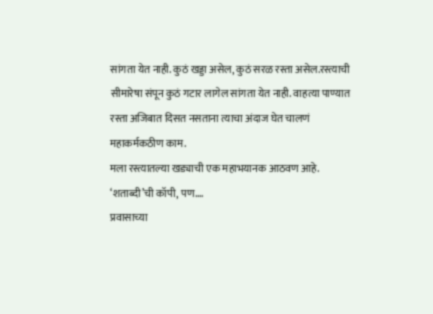सांगता येत नाही. कुठं खड्डा असेल, कुठं सरळ रस्ता असेल.रस्त्याची सीमारेषा संपून कुठं गटार लागेल सांगता येत नाही. वाहत्या पाण्यात रस्ता अजिबात दिसत नसताना त्याचा अंदाज घेत चालणं महाकर्मकठीण काम.
मला रस्त्यातल्या खड्याची एक महाभयानक आठवण आहे.
‘शताब्दी’ची कॉपी, पण….
प्रवासाच्या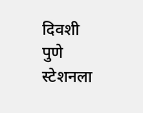दिवशी पुणे स्टेशनला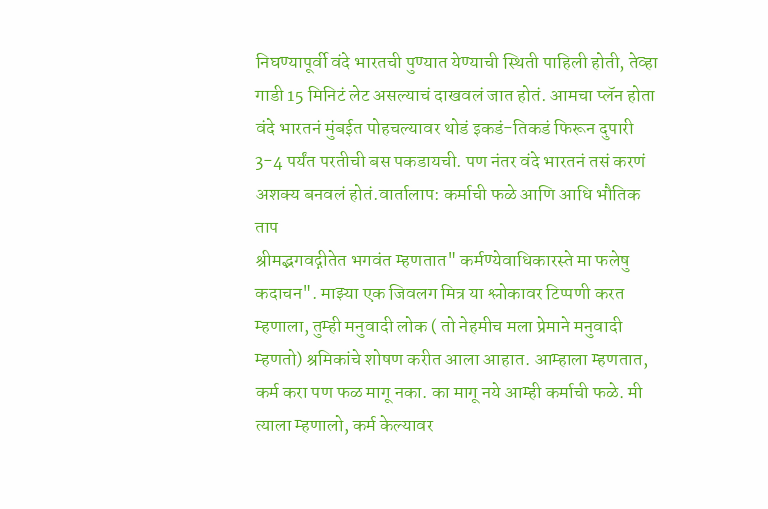निघण्यापूर्वी वंदे भारतची पुण्यात येण्याची स्थिती पाहिली होती, तेव्हा गाडी 15 मिनिटं लेट असल्याचं दाखवलं जात होतं. आमचा प्लॅन होता वंदे भारतनं मुंबईत पोहचल्यावर थोडं इकडं-तिकडं फिरून दुपारी 3-4 पर्यंत परतीची बस पकडायची. पण नंतर वंदे भारतनं तसं करणं अशक्य बनवलं होतं.वार्तालाप: कर्माची फळे आणि आधि भौतिक ताप
श्रीमद्भगवद्गीतेत भगवंत म्हणतात" कर्मण्येवाधिकारस्ते मा फलेषु कदाचन". माझ्या एक जिवलग मित्र या श्लोकावर टिप्पणी करत म्हणाला, तुम्ही मनुवादी लोक ( तो नेहमीच मला प्रेमाने मनुवादी म्हणतो) श्रमिकांचे शोषण करीत आला आहात. आम्हाला म्हणतात, कर्म करा पण फळ मागू नका. का मागू नये आम्ही कर्माची फळे. मी त्याला म्हणालो, कर्म केल्यावर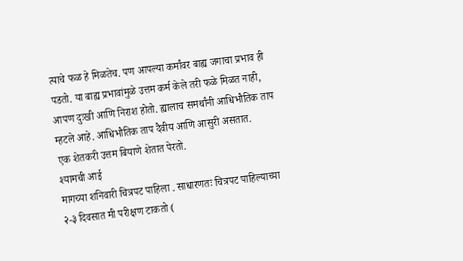त्याचे फळ हे मिळतेच. पण आपल्या कर्मांवर बाह्य जगाचा प्रभाव ही पडतो. या बाह्य प्रभावांमुळे उत्तम कर्म केले तरी फळे मिळत नाही, आपण दुःखी आणि निराश होतो. ह्यालाच समर्थांनी आधिभौतिक ताप म्हटले आहे. आधिभौतिक ताप दैवीय आणि आसुरी असतात.
एक शेतकरी उत्तम बियाणे शेतात पेरतो.
श्यामची आई
मागच्या शनिवारी चित्रपट पाहिला . साधारणतः चित्रपट पाहिल्याच्या २-३ दिवसात मी परीक्षण टाकतो (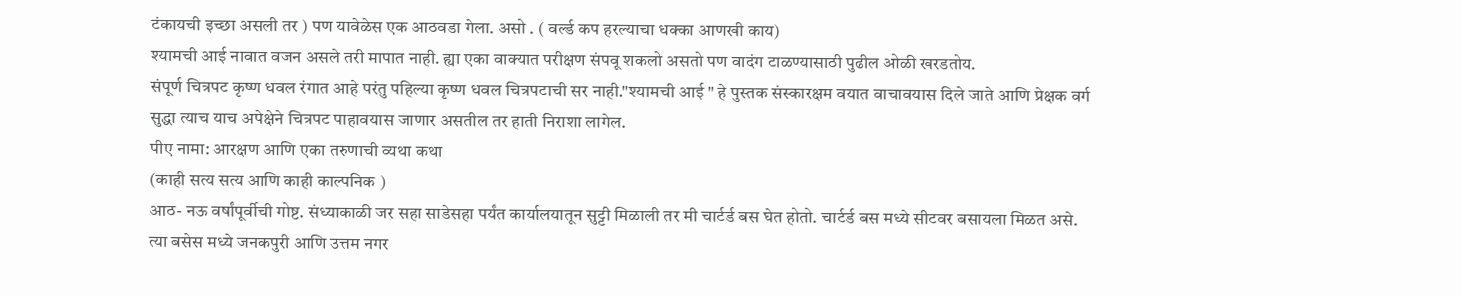टंकायची इच्छा असली तर ) पण यावेळेस एक आठवडा गेला. असो . ( वर्ल्ड कप हरल्याचा धक्का आणखी काय)
श्यामची आई नावात वजन असले तरी मापात नाही. ह्या एका वाक्यात परीक्षण संपवू शकलो असतो पण वादंग टाळण्यासाठी पुढील ओळी खरडतोय.
संपूर्ण चित्रपट कृष्ण धवल रंगात आहे परंतु पहिल्या कृष्ण धवल चित्रपटाची सर नाही."श्यामची आई " हे पुस्तक संस्कारक्षम वयात वाचावयास दिले जाते आणि प्रेक्षक वर्ग सुद्धा त्याच याच अपेक्षेने चित्रपट पाहावयास जाणार असतील तर हाती निराशा लागेल.
पीए नामा: आरक्षण आणि एका तरुणाची व्यथा कथा
(काही सत्य सत्य आणि काही काल्पनिक )
आठ- नऊ वर्षांपूर्वीची गोष्ट. संध्याकाळी जर सहा साडेसहा पर्यंत कार्यालयातून सुट्टी मिळाली तर मी चार्टर्ड बस घेत होतो. चार्टर्ड बस मध्ये सीटवर बसायला मिळत असे. त्या बसेस मध्ये जनकपुरी आणि उत्तम नगर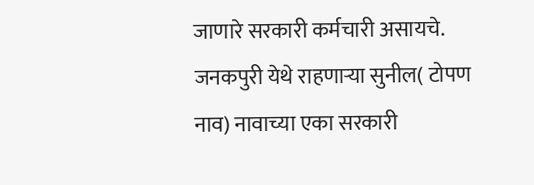जाणारे सरकारी कर्मचारी असायचे. जनकपुरी येथे राहणाऱ्या सुनील( टोपण नाव) नावाच्या एका सरकारी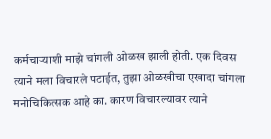कर्मचाऱ्याशी माझे चांगली ओळख झाली होती. एक दिवस त्याने मला विचारले पटाईत, तुझा ओळखीचा एखादा चांगला मनोचिकित्सक आहे का. कारण विचारल्यावर त्याने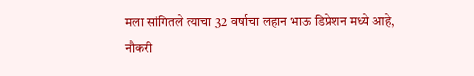मला सांगितले त्याचा 32 वर्षाचा लहान भाऊ डिप्रेशन मध्ये आहे, नौकरी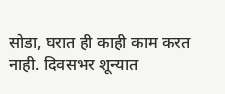सोडा, घरात ही काही काम करत नाही. दिवसभर शून्यात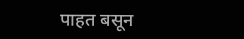पाहत बसून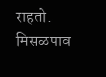राहतो.
मिसळपाव